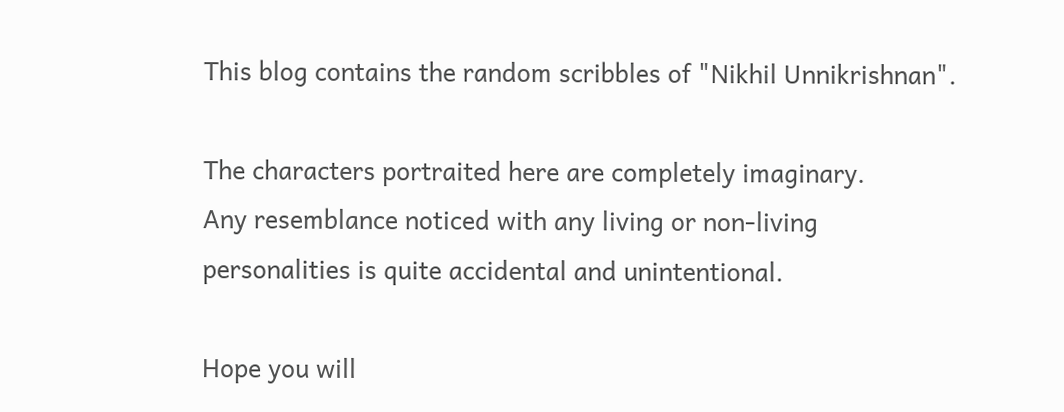This blog contains the random scribbles of "Nikhil Unnikrishnan".

The characters portraited here are completely imaginary.
Any resemblance noticed with any living or non-living
personalities is quite accidental and unintentional.

Hope you will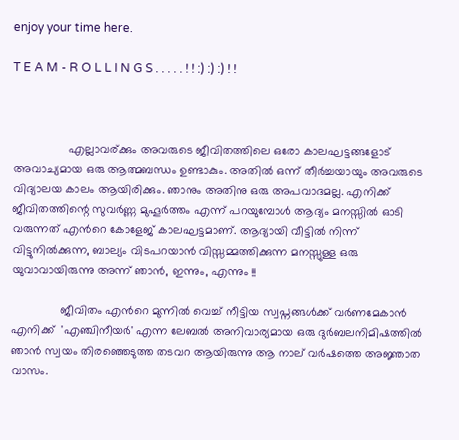enjoy your time here.

T E A M - R O L L I N G S . . . . . ! ! :) :) :) ! !



                 എല്ലാവര്ക്കും അവരുടെ ജീവിതത്തിലെ ഒരോ കാലഘട്ടങ്ങളോട് അവാച്യമായ ഒരു ആത്മബന്ധം ഉണ്ടാകും. അതില്‍ ഒന്ന് തീര്‍ച്ചയായും അവരുടെ വിദ്യാലയ കാലം ആയിരിക്കും. ഞാനും അതിനു ഒരു അപവാദമല്ല. എനിക്ക് ജീവിതത്തിന്റെ സുവര്‍ണ്ണ മുഹൂര്‍ത്തം എന്ന് പറയുമ്പോള്‍ ആദ്യം മനസ്സില്‍ ഓടി വരുന്നത് എന്‍റെ കോളേജ് കാലഘട്ടമാണ്. ആദ്യായി വീട്ടില്‍ നിന്ന് വിട്ടുനില്‍ക്കുന്ന, ബാല്യം വിടപറയാന്‍ വിസ്സമ്മത്തിക്കുന്ന മനസ്സുള്ള ഒരു യുവാവായിരുന്നു അന്ന് ഞാന്‍, ഇന്നും, എന്നും !!

               ജീവിതം എന്‍റെ മുന്നില്‍ വെച്ച് നീട്ടിയ സ്വപ്നങ്ങള്‍ക്ക് വര്‍ണമേകാന്‍ എനിക്ക്  'എഞ്ചിനീയര്‍' എന്ന ലേബല്‍ അനിവാര്യമായ ഒരു ദുര്‍ബലനിമിഷത്തില്‍ ഞാന്‍ സ്വയം തിരഞ്ഞെടുത്ത തടവറ ആയിരുന്നു ആ നാല് വര്‍ഷത്തെ അജ്ഞാത വാസം.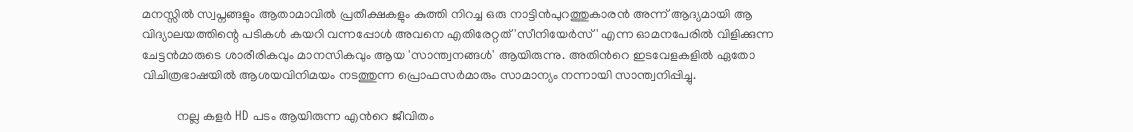മനസ്സില്‍ സ്വപ്നങ്ങളും ആതാമാവില്‍ പ്രതീക്ഷകളും കുത്തി നിറച്ച ഒരു നാട്ടിന്‍പുറത്തുകാരന്‍ അന്ന് ആദ്യമായി ആ വിദ്യാലയത്തിന്റെ പടികള്‍ കയറി വന്നപ്പോള്‍ അവനെ എതിരേറ്റത് 'സീനിയേര്‍സ്' എന്ന ഓമനപേരില്‍ വിളിക്കുന്ന ചേട്ടന്‍മാരുടെ ശാരീരികവും മാനസികവും ആയ 'സാന്ത്വനങ്ങള്‍' ആയിരുന്നു. അതിന്‍റെ ഇടവേളകളില്‍ ഏതോ വിചിത്രഭാഷയില്‍ ആശയവിനിമയം നടത്തുന്ന പ്രൊഫസര്‍മാരും സാമാന്യം നന്നായി സാന്ത്വനിപ്പിച്ചു.

           നല്ല കളര്‍ HD പടം ആയിരുന്ന എന്‍റെ ജീവിതം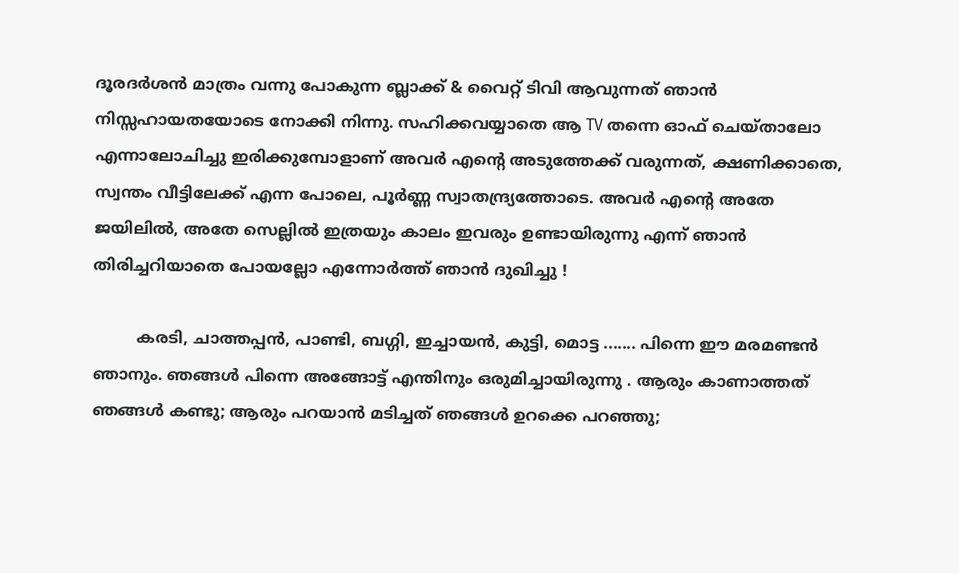ദൂരദര്‍ശന്‍ മാത്രം വന്നു പോകുന്ന ബ്ലാക്ക്‌ & വൈറ്റ് ടിവി ആവുന്നത് ഞാന്‍ നിസ്സഹായതയോടെ നോക്കി നിന്നു. സഹിക്കവയ്യാതെ ആ TV തന്നെ ഓഫ് ചെയ്താലോ എന്നാലോചിച്ചു ഇരിക്കുമ്പോളാണ് അവര്‍ എന്‍റെ അടുത്തേക്ക് വരുന്നത്, ക്ഷണിക്കാതെ, സ്വന്തം വീട്ടിലേക്ക് എന്ന പോലെ, പൂര്‍ണ്ണ സ്വാതന്ദ്ര്യത്തോടെ. അവര്‍ എന്‍റെ അതേ ജയിലില്‍, അതേ സെല്ലില്‍ ഇത്രയും കാലം ഇവരും ഉണ്ടായിരുന്നു എന്ന് ഞാന്‍ തിരിച്ചറിയാതെ പോയല്ലോ എന്നോര്‍ത്ത് ഞാന്‍ ദുഖിച്ചു !

         കരടി, ചാത്തപ്പന്‍, പാണ്ടി, ബഗ്ഗി, ഇച്ചായന്‍, കുട്ടി, മൊട്ട ....... പിന്നെ ഈ മരമണ്ടന്‍ ഞാനും. ഞങ്ങള്‍ പിന്നെ അങ്ങോട്ട്‌ എന്തിനും ഒരുമിച്ചായിരുന്നു . ആരും കാണാത്തത് ഞങ്ങള്‍ കണ്ടു; ആരും പറയാന്‍ മടിച്ചത് ഞങ്ങള്‍ ഉറക്കെ പറഞ്ഞു;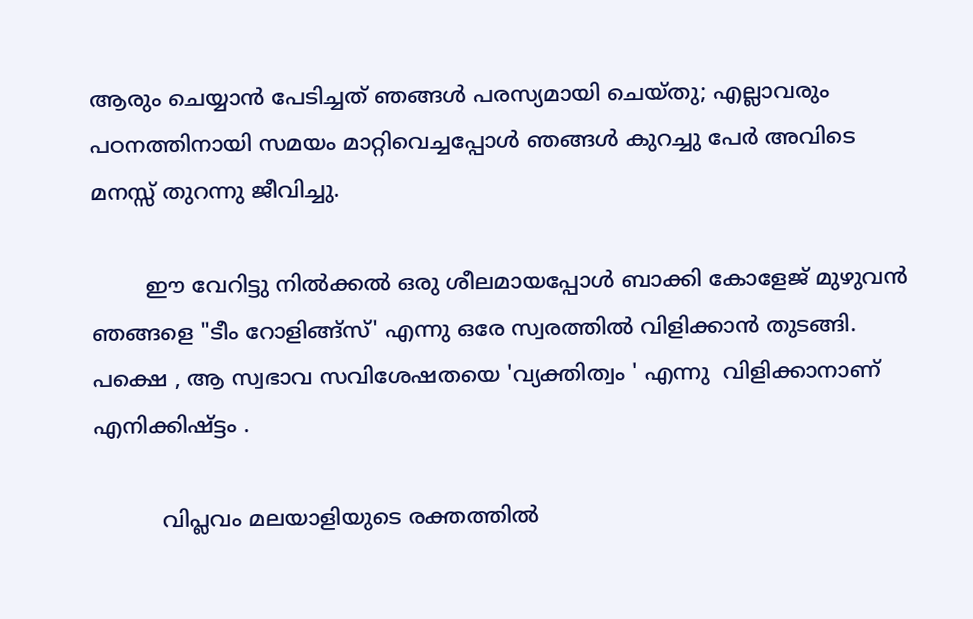ആരും ചെയ്യാന്‍ പേടിച്ചത് ഞങ്ങള്‍ പരസ്യമായി ചെയ്തു; എല്ലാവരും പഠനത്തിനായി സമയം മാറ്റിവെച്ചപ്പോള്‍ ഞങ്ങള്‍ കുറച്ചു പേര്‍ അവിടെ മനസ്സ് തുറന്നു ജീവിച്ചു.

        ഈ വേറിട്ടു നില്‍ക്കല്‍ ഒരു ശീലമായപ്പോള്‍ ബാക്കി കോളേജ് മുഴുവന്‍ ഞങ്ങളെ "ടീം റോളിങ്ങ്സ്' എന്നു ഒരേ സ്വരത്തില്‍ വിളിക്കാന്‍ തുടങ്ങി. പക്ഷെ , ആ സ്വഭാവ സവിശേഷതയെ 'വ്യക്തിത്വം ' എന്നു  വിളിക്കാനാണ് എനിക്കിഷ്ട്ടം .

          വിപ്ലവം മലയാളിയുടെ രക്തത്തില്‍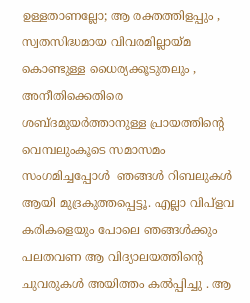ഉള്ളതാണല്ലോ; ആ രക്തത്തിളപ്പും , സ്വതസിദ്ധമായ വിവരമില്ലായ്മ കൊണ്ടുള്ള ധൈര്യക്കൂടുതലും , അനീതിക്കെതിരെ ശബ്ദമുയര്‍ത്താനുള്ള പ്രായത്തിന്റെ വെമ്പലുംകൂടെ സമാസമം സംഗമിച്ചപ്പോള്‍  ഞങ്ങള്‍ റിബലുകള്‍ ആയി മുദ്രകുത്തപ്പെട്ടൂ. എല്ലാ വിപ്ളവ കരികളെയും പോലെ ഞങ്ങള്‍ക്കും പലതവണ ആ വിദ്യാലയത്തിന്‍റെ ചുവരുകള്‍ അയിത്തം കല്‍പ്പിച്ചു . ആ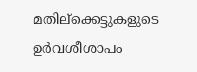മതില്ക്കെട്ടുകളുടെ ഉര്‍വശീശാപം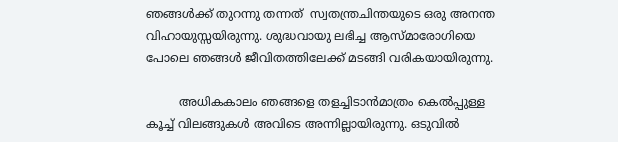ഞങ്ങള്‍ക്ക് തുറന്നു തന്നത്  സ്വതന്ത്രചിന്തയുടെ ഒരു അനന്ത വിഹായുസ്സയിരുന്നു. ശുദ്ധവായു ലഭിച്ച ആസ്മാരോഗിയെ പോലെ ഞങ്ങള്‍ ജീവിതത്തിലേക്ക് മടങ്ങി വരികയായിരുന്നു.

         അധികകാലം ഞങ്ങളെ തളച്ചിടാന്‍മാത്രം കെല്‍പ്പുള്ള കൂച്ച് വിലങ്ങുകള്‍ അവിടെ അന്നില്ലായിരുന്നു. ഒടുവില്‍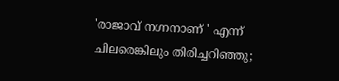'രാജാവ്‌ നഗ്നനാണ് ' എന്ന് ചിലരെങ്കിലും തിരിച്ചറിഞ്ഞു;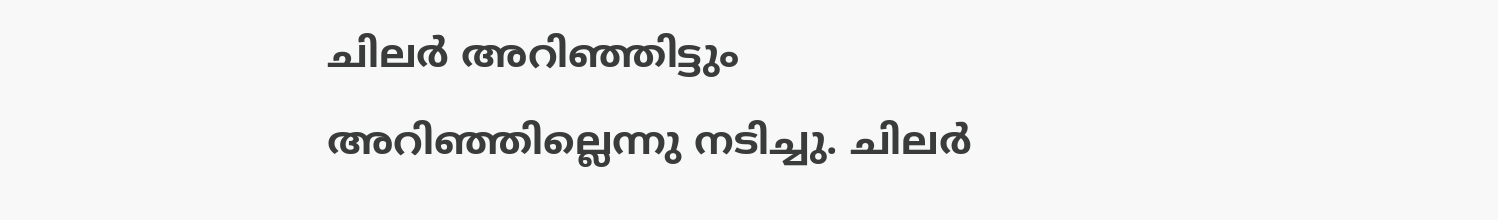ചിലര്‍ അറിഞ്ഞിട്ടും അറിഞ്ഞില്ലെന്നു നടിച്ചു. ചിലര്‍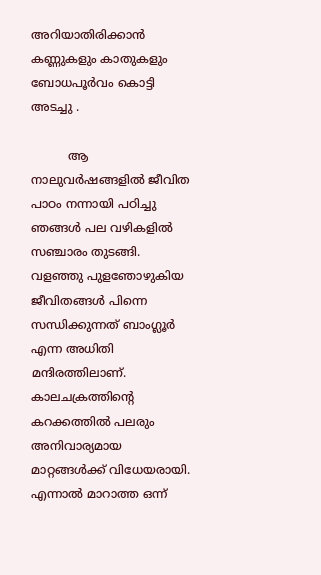അറിയാതിരിക്കാന്‍ കണ്ണുകളും കാതുകളും ബോധപൂര്‍വം കൊട്ടി അടച്ചു .

          ആ നാലുവര്‍ഷങ്ങളില്‍ ജീവിത പാഠം നന്നായി പഠിച്ചു ഞങ്ങള്‍ പല വഴികളില്‍ സഞ്ചാരം തുടങ്ങി. വളഞ്ഞു പുളഞോഴുകിയ ജീവിതങ്ങള്‍ പിന്നെ സന്ധിക്കുന്നത് ബാംഗ്ലൂര്‍ എന്ന അധിതി മന്ദിരത്തിലാണ്. കാലചക്രത്തിന്റെ കറക്കത്തില്‍ പലരും അനിവാര്യമായ മാറ്റങ്ങള്‍ക്ക് വിധേയരായി. എന്നാല്‍ മാറാത്ത ഒന്ന്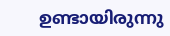ഉണ്ടായിരുന്നു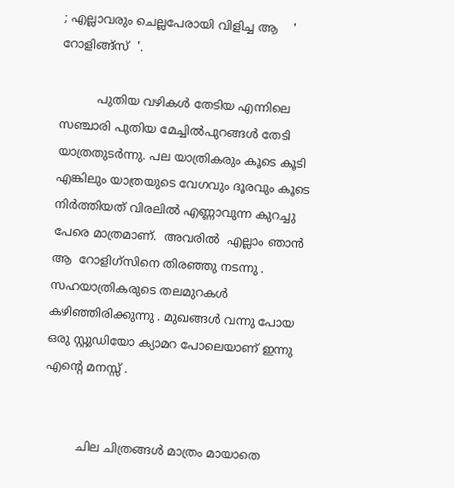; എല്ലാവരും ചെല്ലപേരായി വിളിച്ച ആ    ' റോളിങ്ങ്സ്  '.

          പുതിയ വഴികള്‍ തേടിയ എന്നിലെ സഞ്ചാരി പുതിയ മേച്ചില്‍പുറങ്ങള്‍ തേടി യാത്രതുടര്‍ന്നു. പല യാത്രികരും കൂടെ കൂടി എങ്കിലും യാത്രയുടെ വേഗവും ദൂരവും കൂടെ നിര്‍ത്തിയത് വിരലില്‍ എണ്ണാവുന്ന കുറച്ചു പേരെ മാത്രമാണ്.  അവരില്‍  എല്ലാം ഞാന്‍  ആ  റോളിഗ്സിനെ തിരഞ്ഞു നടന്നു . സഹയാത്രികരുടെ തലമുറകള്‍ കഴിഞ്ഞിരിക്കുന്നു . മുഖങ്ങള്‍ വന്നു പോയ ഒരു സ്റ്റുഡിയോ ക്യാമറ പോലെയാണ് ഇന്നു എന്‍റെ മനസ്സ് .


         ചില ചിത്രങ്ങള്‍ മാത്രം മായാതെ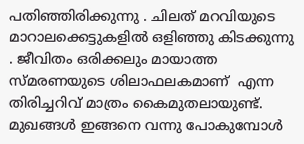പതിഞ്ഞിരിക്കുന്നു . ചിലത് മറവിയുടെ മാറാലക്കെട്ടുകളില്‍ ഒളിഞ്ഞു കിടക്കുന്നു . ജീവിതം ഒരിക്കലും മായാത്ത സ്മരണയുടെ ശിലാഫലകമാണ്  എന്ന തിരിച്ചറിവ് മാത്രം കൈമുതലായുണ്ട്‌.  മുഖങ്ങള്‍ ഇങ്ങനെ വന്നു പോകുമ്പോള്‍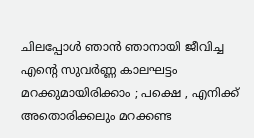ചിലപ്പോള്‍ ഞാന്‍ ഞാനായി ജീവിച്ച എന്‍റെ സുവര്‍ണ്ണ കാലഘട്ടം മറക്കുമായിരിക്കാം ; പക്ഷെ , എനിക്ക് അതൊരിക്കലും മറക്കണ്ട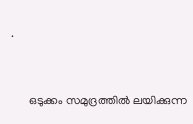.


      ഒടുക്കം സമുദ്രത്തില്‍ ലയിക്കുന്ന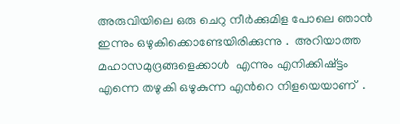അരുവിയിലെ ഒരു ചെറു നീര്‍ക്കുമിള പോലെ ഞാന്‍ ഇന്നും ഒഴുകിക്കൊണ്ടേയിരിക്കുന്നു .  അറിയാത്ത മഹാസമുദ്രങ്ങളെക്കാള്‍  എന്നും എനിക്കിഷ്ട്ടം എന്നെ തഴുകി ഒഴുകുന്ന എന്‍റെ നിളയെയാണ്  .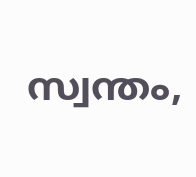സ്വന്തം,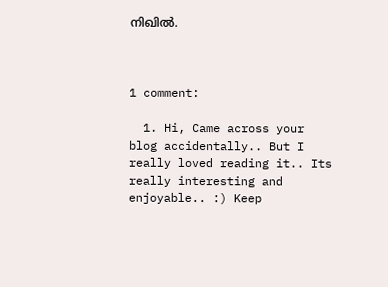നിഖില്‍.



1 comment:

  1. Hi, Came across your blog accidentally.. But I really loved reading it.. Its really interesting and enjoyable.. :) Keep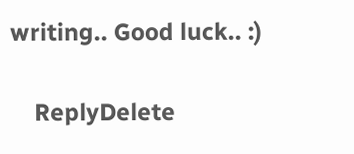writing.. Good luck.. :)

    ReplyDelete